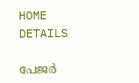HOME
DETAILS

പേജര്‍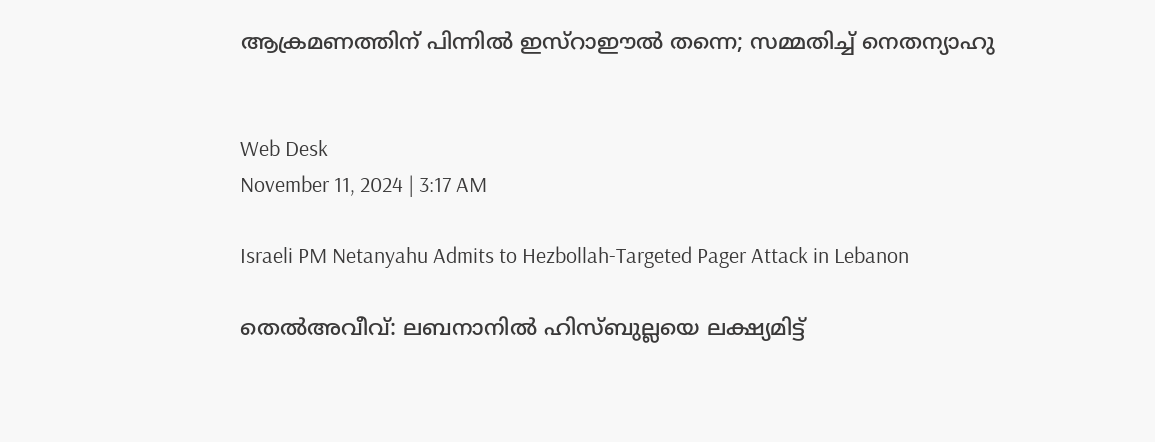ആക്രമണത്തിന് പിന്നില്‍ ഇസ്‌റാഈല്‍ തന്നെ; സമ്മതിച്ച് നെതന്യാഹു


Web Desk
November 11, 2024 | 3:17 AM

Israeli PM Netanyahu Admits to Hezbollah-Targeted Pager Attack in Lebanon

തെല്‍അവീവ്: ലബനാനില്‍ ഹിസ്ബുല്ലയെ ലക്ഷ്യമിട്ട്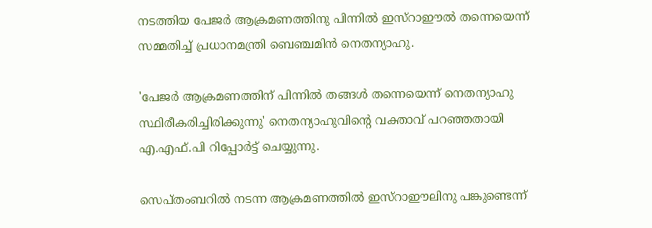നടത്തിയ പേജര്‍ ആക്രമണത്തിനു പിന്നില്‍ ഇസ്‌റാഈല്‍ തന്നെയെന്ന് സമ്മതിച്ച് പ്രധാനമന്ത്രി ബെഞ്ചമിന്‍ നെതന്യാഹു.

'പേജര്‍ ആക്രമണത്തിന് പിന്നില്‍ തങ്ങള്‍ തന്നെയെന്ന് നെതന്യാഹു സ്ഥിരീകരിച്ചിരിക്കുന്നു' നെതന്യാഹുവിന്റെ വക്താവ് പറഞ്ഞതായി എ.എഫ്.പി റിപ്പോര്‍ട്ട് ചെയ്യുന്നു.

സെപ്തംബറില്‍ നടന്ന ആക്രമണത്തില്‍ ഇസ്‌റാഈലിനു പങ്കുണ്ടെന്ന്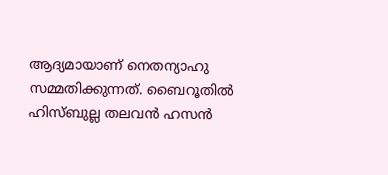ആദ്യമായാണ് നെതന്യാഹു സമ്മതിക്കുന്നത്. ബൈറൂതില്‍ ഹിസ്ബുല്ല തലവന്‍ ഹസന്‍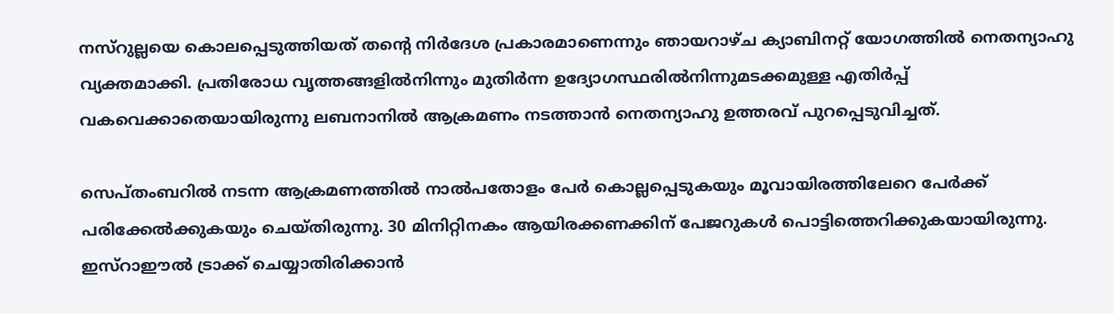നസ്‌റുല്ലയെ കൊലപ്പെടുത്തിയത് തന്റെ നിര്‍ദേശ പ്രകാരമാണെന്നും ഞായറാഴ്ച ക്യാബിനറ്റ് യോഗത്തില്‍ നെതന്യാഹു വ്യക്തമാക്കി. പ്രതിരോധ വൃത്തങ്ങളില്‍നിന്നും മുതിര്‍ന്ന ഉദ്യോഗസ്ഥരില്‍നിന്നുമടക്കമുള്ള എതിര്‍പ്പ് വകവെക്കാതെയായിരുന്നു ലബനാനില്‍ ആക്രമണം നടത്താന്‍ നെതന്യാഹു ഉത്തരവ് പുറപ്പെടുവിച്ചത്.

സെപ്തംബറില്‍ നടന്ന ആക്രമണത്തില്‍ നാല്‍പതോളം പേര്‍ കൊല്ലപ്പെടുകയും മൂവായിരത്തിലേറെ പേര്‍ക്ക് പരിക്കേല്‍ക്കുകയും ചെയ്തിരുന്നു. 30 മിനിറ്റിനകം ആയിരക്കണക്കിന് പേജറുകള്‍ പൊട്ടിത്തെറിക്കുകയായിരുന്നു. ഇസ്‌റാഈല്‍ ട്രാക്ക് ചെയ്യാതിരിക്കാന്‍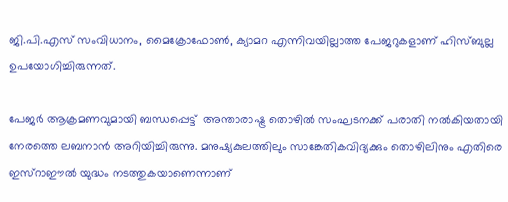ജി.പി.എസ് സംവിധാനം, മൈക്രോഫോണ്‍, ക്യാമറ എന്നിവയില്ലാത്ത പേജറുകളാണ് ഹിസ്ബുല്ല ഉപയോഗിച്ചിരുന്നത്.

പേജര്‍ ആക്രമണവുമായി ബന്ധപ്പെട്ട്  അന്താരാഷ്ട്ര തൊഴില്‍ സംഘടനക്ക് പരാതി നല്‍കിയതായി നേരത്തെ ലബനാന്‍ അറിയിച്ചിരുന്നു. മനുഷ്യകുലത്തിലും സാങ്കേതികവിദ്യക്കും തൊഴിലിനും എതിരെ ഇസ്‌റാഈല്‍ യുദ്ധം നടത്തുകയാണെന്നാണ്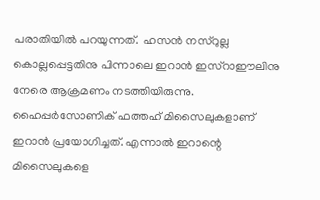പരാതിയില്‍ പറയുന്നത്.  ഹസന്‍ നസ്‌റുല്ല കൊല്ലപ്പെട്ടതിനു പിന്നാലെ ഇറാന്‍ ഇസ്‌റാഈലിനു നേരെ ആക്രമണം നടത്തിയിരുന്നു. ഹൈപ്പര്‍സോണിക് ഫത്തഹ് മിസൈലുകളാണ് ഇറാന്‍ പ്രയോഗിച്ചത്. എന്നാല്‍ ഇറാന്റെ മിസൈലുകളെ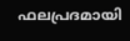ഫലപ്രദമായി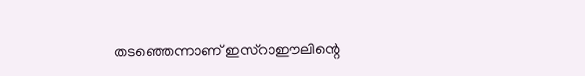തടഞ്ഞെന്നാണ് ഇസ്‌റാഈലിന്റെ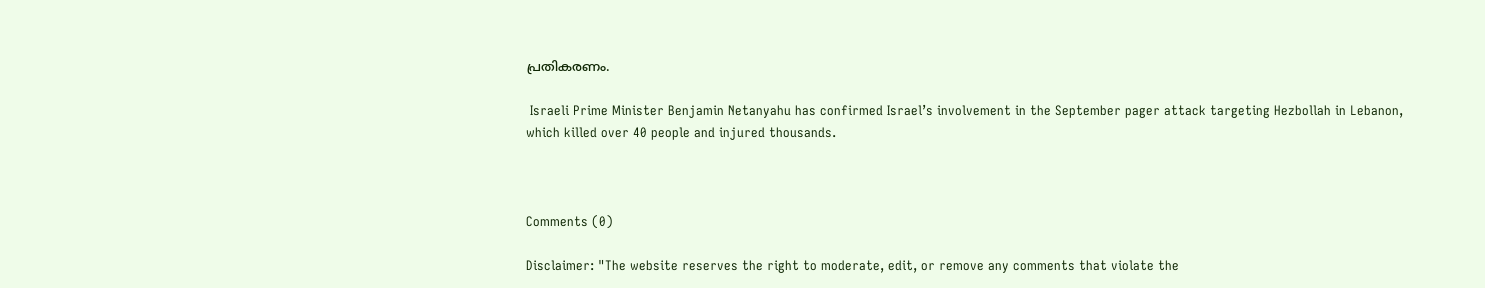പ്രതികരണം.

 Israeli Prime Minister Benjamin Netanyahu has confirmed Israel’s involvement in the September pager attack targeting Hezbollah in Lebanon, which killed over 40 people and injured thousands.



Comments (0)

Disclaimer: "The website reserves the right to moderate, edit, or remove any comments that violate the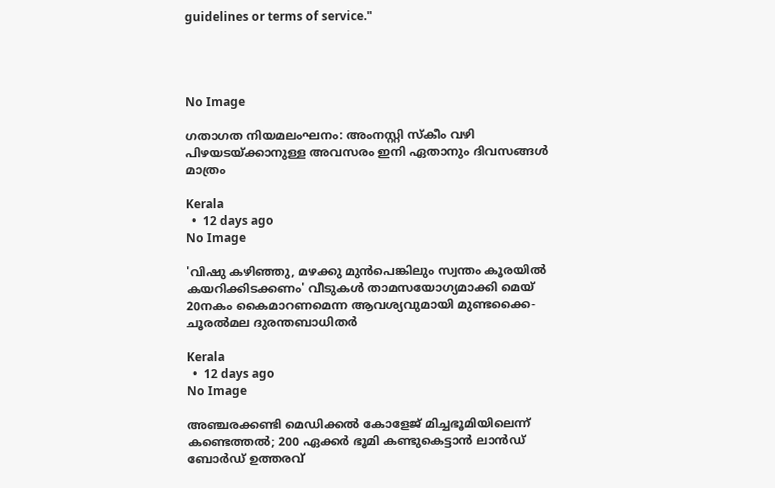guidelines or terms of service."




No Image

ഗതാഗത നിയമലംഘനം: അംനസ്റ്റി സ്കീം വഴി പിഴയടയ്ക്കാനുള്ള അവസരം ഇനി ഏതാനും ദിവസങ്ങൾ മാത്രം

Kerala
  •  12 days ago
No Image

'വിഷു കഴിഞ്ഞു, മഴക്കു മുന്‍പെങ്കിലും സ്വന്തം കൂരയില്‍ കയറിക്കിടക്കണം' വീടുകള്‍ താമസയോഗ്യമാക്കി മെയ് 20നകം കൈമാറണമെന്ന ആവശ്യവുമായി മുണ്ടക്കൈ-ചൂരല്‍മല ദുരന്തബാധിതര്‍

Kerala
  •  12 days ago
No Image

അഞ്ചരക്കണ്ടി മെഡിക്കൽ കോളേജ് മിച്ചഭൂമിയിലെന്ന് കണ്ടെത്തൽ; 200 ഏക്കർ ഭൂമി കണ്ടുകെട്ടാൻ ലാൻഡ് ബോർഡ് ഉത്തരവ്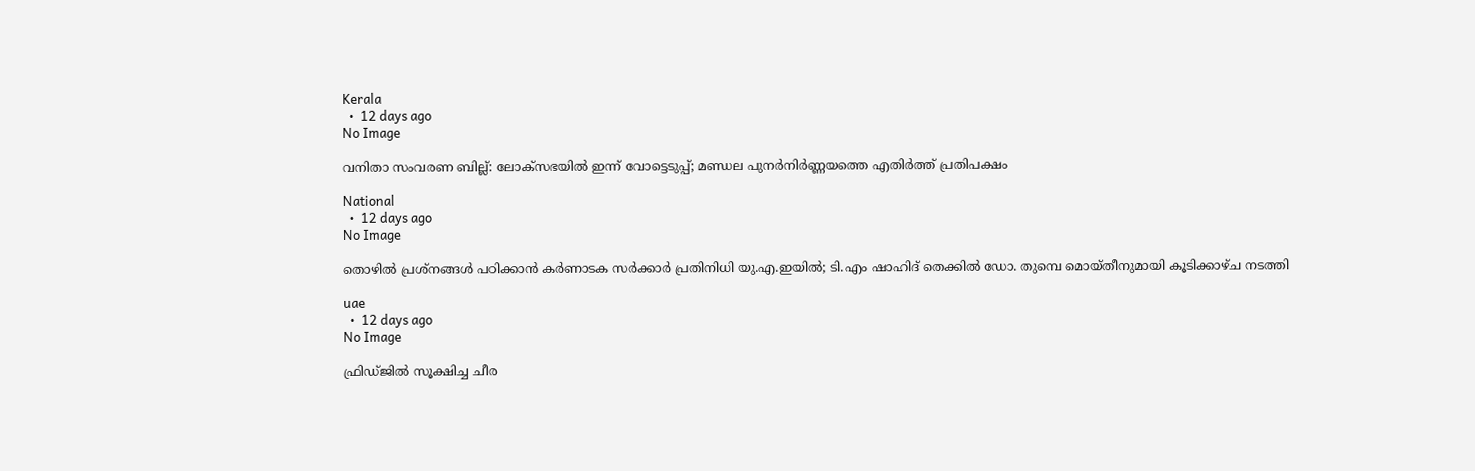Kerala
  •  12 days ago
No Image

വനിതാ സംവരണ ബില്ല്: ലോക്‌സഭയിൽ ഇന്ന് വോട്ടെടുപ്പ്; മണ്ഡല പുനർനിർണ്ണയത്തെ എതിർത്ത് പ്രതിപക്ഷം

National
  •  12 days ago
No Image

തൊഴില്‍ പ്രശ്‌നങ്ങള്‍ പഠിക്കാന്‍ കര്‍ണാടക സര്‍ക്കാര്‍ പ്രതിനിധി യു.എ.ഇയില്‍; ടി.എം ഷാഹിദ് തെക്കില്‍ ഡോ. തുമ്പെ മൊയ്തീനുമായി കൂടിക്കാഴ്ച നടത്തി

uae
  •  12 days ago
No Image

ഫ്രിഡ്ജിൽ സൂക്ഷിച്ച ചീര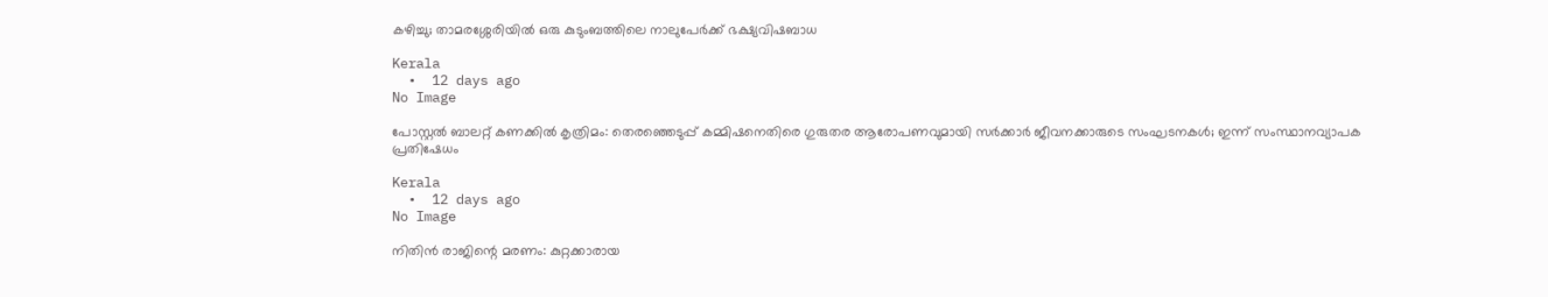കഴിച്ചു; താമരശ്ശേരിയിൽ ഒരു കുടുംബത്തിലെ നാലുപേർക്ക് ഭക്ഷ്യവിഷബാധ

Kerala
  •  12 days ago
No Image

പോസ്റ്റൽ ബാലറ്റ് കണക്കിൽ കൃത്രിമം: തെരഞ്ഞെടുപ്പ് കമ്മിഷനെതിരെ ഗുരുതര ആരോപണവുമായി സർക്കാർ ജീവനക്കാരുടെ സംഘടനകൾ; ഇന്ന് സംസ്ഥാനവ്യാപക പ്രതിഷേധം

Kerala
  •  12 days ago
No Image

നിതിൻ രാജിന്റെ മരണം: കുറ്റക്കാരായ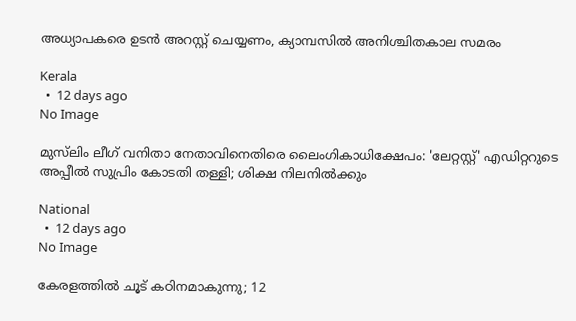അധ്യാപകരെ ഉടൻ അറസ്റ്റ് ചെയ്യണം, ക്യാമ്പസിൽ അനിശ്ചിതകാല സമരം

Kerala
  •  12 days ago
No Image

മുസ്‌ലിം ലീഗ് വനിതാ നേതാവിനെതിരെ ലൈംഗികാധിക്ഷേപം: 'ലേറ്റസ്റ്റ്' എഡിറ്ററുടെ അപ്പീൽ സുപ്രിം കോടതി തള്ളി; ശിക്ഷ നിലനിൽക്കും

National
  •  12 days ago
No Image

കേരളത്തിൽ ചൂട് കഠിനമാകുന്നു; 12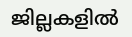ജില്ലകളിൽ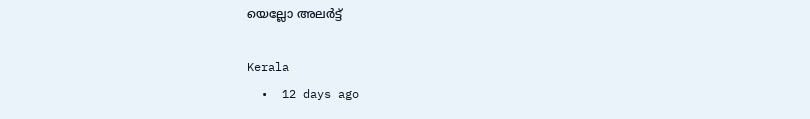യെല്ലോ അലർട്ട്

Kerala
  •  12 days ago